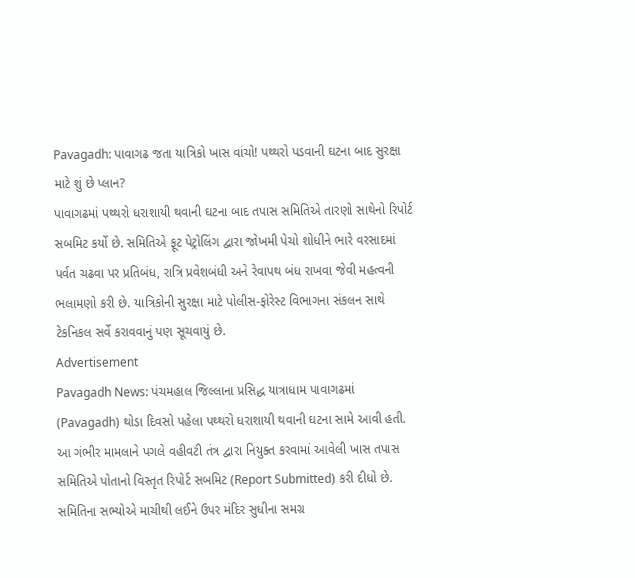Pavagadh: પાવાગઢ જતા યાત્રિકો ખાસ વાંચો! પથ્થરો પડવાની ઘટના બાદ સુરક્ષા માટે શું છે પ્લાન?
પાવાગઢમાં પથ્થરો ધરાશાયી થવાની ઘટના બાદ તપાસ સમિતિએ તારણો સાથેનો રિપોર્ટ સબમિટ કર્યો છે. સમિતિએ ફૂટ પેટ્રોલિંગ દ્વારા જોખમી પેચો શોધીને ભારે વરસાદમાં પર્વત ચઢવા પર પ્રતિબંધ, રાત્રિ પ્રવેશબંધી અને રેવાપથ બંધ રાખવા જેવી મહત્વની ભલામણો કરી છે. યાત્રિકોની સુરક્ષા માટે પોલીસ-ફોરેસ્ટ વિભાગના સંકલન સાથે ટેકનિકલ સર્વે કરાવવાનું પણ સૂચવાયું છે.
Advertisement
Pavagadh News: પંચમહાલ જિલ્લાના પ્રસિદ્ધ યાત્રાધામ પાવાગઢમાં (Pavagadh) થોડા દિવસો પહેલા પથ્થરો ધરાશાયી થવાની ઘટના સામે આવી હતી. આ ગંભીર મામલાને પગલે વહીવટી તંત્ર દ્વારા નિયુક્ત કરવામાં આવેલી ખાસ તપાસ સમિતિએ પોતાનો વિસ્તૃત રિપોર્ટ સબમિટ (Report Submitted) કરી દીધો છે. સમિતિના સભ્યોએ માચીથી લઈને ઉપર મંદિર સુધીના સમગ્ર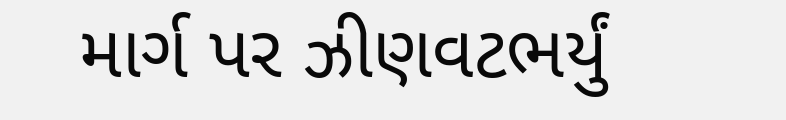માર્ગ પર ઝીણવટભર્યું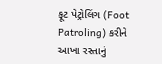ફૂટ પેટ્રોલિંગ (Foot Patroling) કરીને આખા રસ્તાનું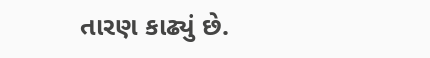તારણ કાઢ્યું છે.